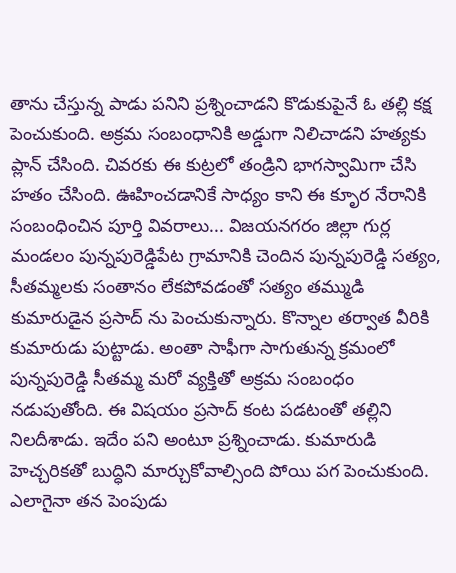తాను చేస్తున్న పాడు పనిని ప్రశ్నించాడని కొడుకుపైనే ఓ తల్లి కక్ష పెంచుకుంది. అక్రమ సంబంధానికి అడ్డుగా నిలిచాడని హత్యకు ప్లాన్ చేసింది. చివరకు ఈ కుట్రలో తండ్రిని భాగస్వామిగా చేసి హతం చేసింది. ఊహించడానికే సాధ్యం కాని ఈ కృూర నేరానికి సంబంధించిన పూర్తి వివరాలు... విజయనగరం జిల్లా గుర్ల మండలం పున్నపురెడ్డిపేట గ్రామానికి చెందిన పున్నపురెడ్డి సత్యం, సీతమ్మలకు సంతానం లేకపోవడంతో సత్యం తమ్ముడి కుమారుడైన ప్రసాద్ ను పెంచుకున్నారు. కొన్నాల తర్వాత వీరికి కుమారుడు పుట్టాడు. అంతా సాఫీగా సాగుతున్న క్రమంలో పున్నపురెడ్డి సీతమ్మ మరో వ్యక్తితో అక్రమ సంబంధం నడుపుతోంది. ఈ విషయం ప్రసాద్ కంట పడటంతో తల్లిని నిలదీశాడు. ఇదేం పని అంటూ ప్రశ్నించాడు. కుమారుడి హెచ్చరికతో బుద్ధిని మార్చుకోవాల్సింది పోయి పగ పెంచుకుంది. ఎలాగైనా తన పెంపుడు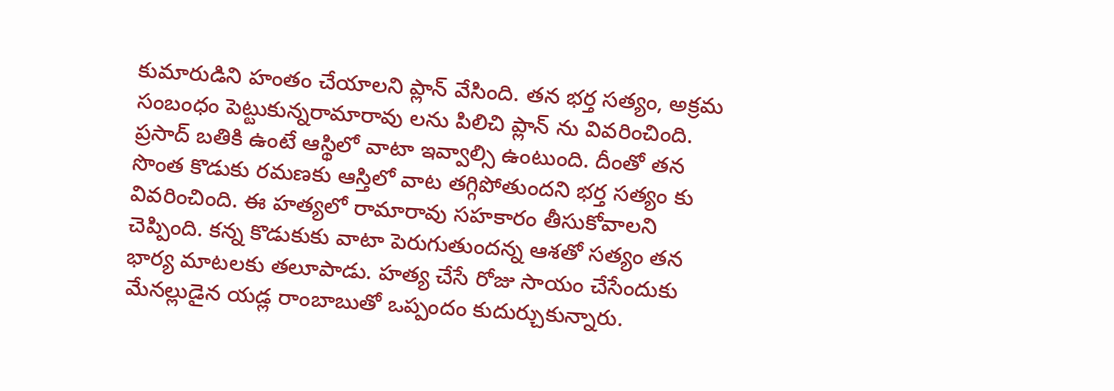కుమారుడిని హంతం చేయాలని ప్లాన్ వేసింది. తన భర్త సత్యం, అక్రమ సంబంధం పెట్టుకున్నరామారావు లను పిలిచి ప్లాన్ ను వివరించింది. ప్రసాద్ బతికి ఉంటే ఆస్థిలో వాటా ఇవ్వాల్సి ఉంటుంది. దీంతో తన సొంత కొడుకు రమణకు ఆస్తిలో వాట తగ్గిపోతుందని భర్త సత్యం కు వివరించింది. ఈ హత్యలో రామారావు సహకారం తీసుకోవాలని చెప్పింది. కన్న కొడుకుకు వాటా పెరుగుతుందన్న ఆశతో సత్యం తన భార్య మాటలకు తలూపాడు. హత్య చేసే రోజు సాయం చేసేందుకు మేనల్లుడైన యడ్ల రాంబాబుతో ఒప్పందం కుదుర్చుకున్నారు.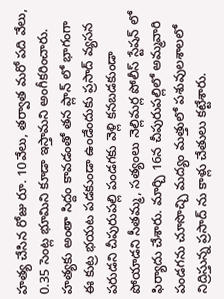హత్య చేసిన రోజు రూ. 10వేలు, తర్వాత మరో పది వేలు, 0.35 సెంట్ల భూమిని కూడా ఇస్తామని అంగీకరించారు. హత్యకు అంతా సిద్దం కావడంతో తన ప్లాన్ లో భాగంగా ఈ కుట్ర భయట పడకుండా ఉండేందుకు ప్రసాద్ వ్యసన పరుడని చీపురుపల్లి పండగకు వెళ్లి కనబడకుండా పోయాడని సీతమ్మ, సత్యంలు నెల్లిమర్ల పోలీస్ స్టేషన్ లో ఫిర్యాదు చేశారు. మార్చి 16న చీపురుపల్లిలో అమ్మవారి పండగను చూసొచ్చి మద్యం మత్తులో పశువులశాలలో నిద్రిస్తున్న ప్రసాద్ ను కాళ్లు చేతులు కట్టేశారు.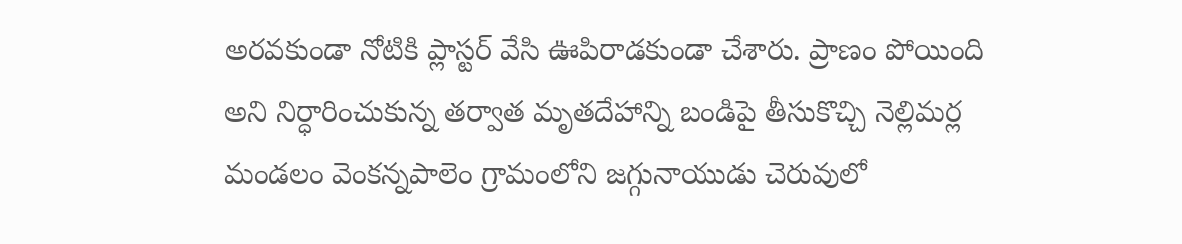అరవకుండా నోటికి ప్లాస్టర్ వేసి ఊపిరాడకుండా చేశారు. ప్రాణం పోయింది అని నిర్ధారించుకున్న తర్వాత మృతదేహాన్ని బండిపై తీసుకొచ్చి నెల్లిమర్ల మండలం వెంకన్నపాలెం గ్రామంలోని జగ్గునాయుడు చెరువులో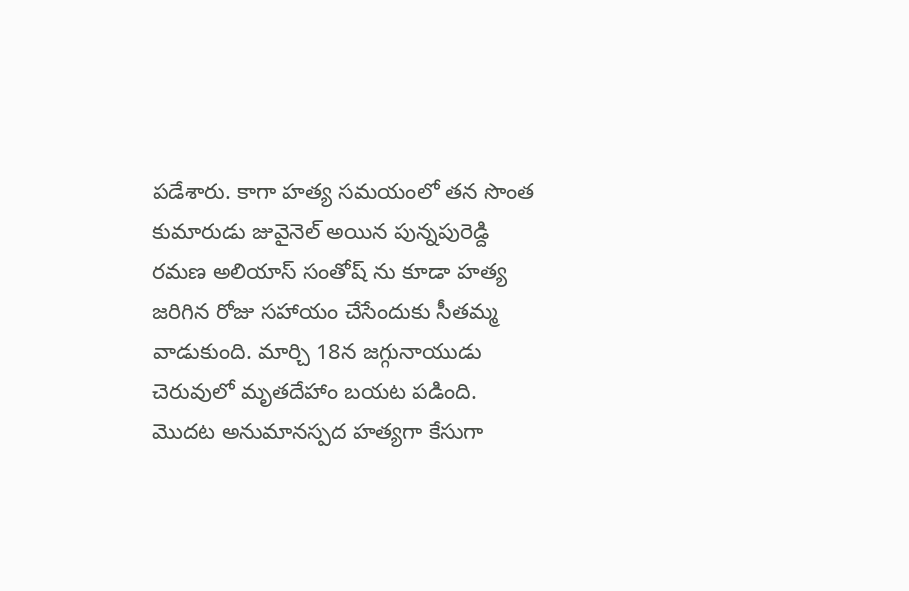పడేశారు. కాగా హత్య సమయంలో తన సొంత కుమారుడు జువైనెల్ అయిన పున్నపురెడ్ది రమణ అలియాస్ సంతోష్ ను కూడా హత్య జరిగిన రోజు సహాయం చేసేందుకు సీతమ్మ వాడుకుంది. మార్చి 18న జగ్గునాయుడు చెరువులో మృతదేహాం బయట పడింది. మొదట అనుమానస్పద హత్యగా కేసుగా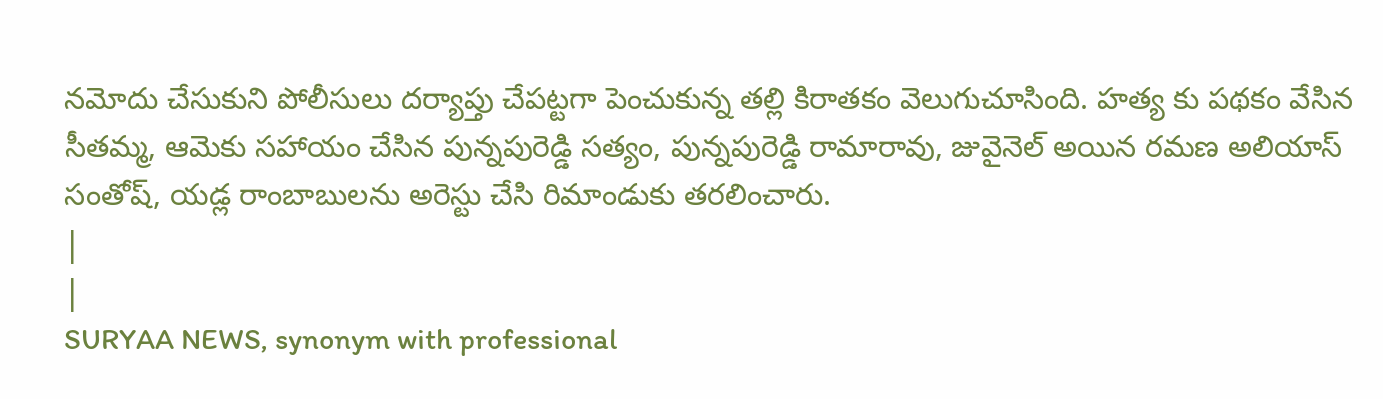నమోదు చేసుకుని పోలీసులు దర్యాప్తు చేపట్టగా పెంచుకున్న తల్లి కిరాతకం వెలుగుచూసింది. హత్య కు పథకం వేసిన సీతమ్మ, ఆమెకు సహాయం చేసిన పున్నపురెడ్డి సత్యం, పున్నపురెడ్డి రామారావు, జువైనెల్ అయిన రమణ అలియాస్ సంతోష్, యడ్ల రాంబాబులను అరెస్టు చేసి రిమాండుకు తరలించారు.
|
|
SURYAA NEWS, synonym with professional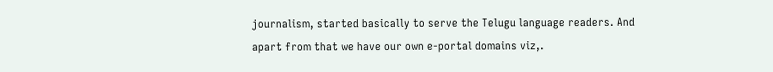journalism, started basically to serve the Telugu language readers. And apart from that we have our own e-portal domains viz,.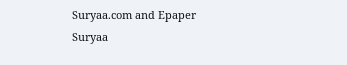Suryaa.com and Epaper Suryaa